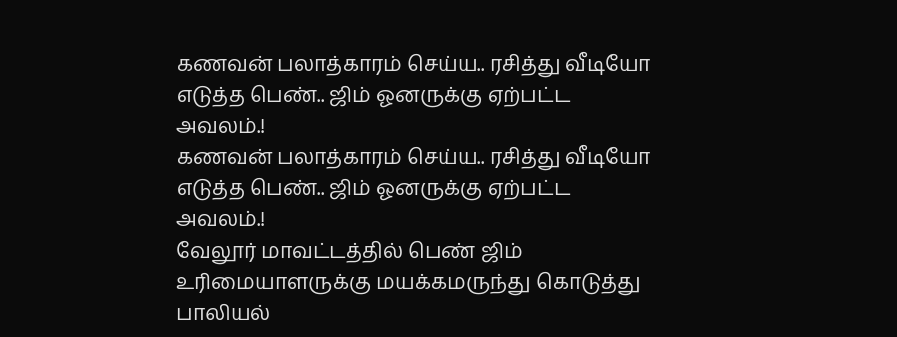கணவன் பலாத்காரம் செய்ய.. ரசித்து வீடியோ எடுத்த பெண்.. ஜிம் ஓனருக்கு ஏற்பட்ட அவலம்.!
கணவன் பலாத்காரம் செய்ய.. ரசித்து வீடியோ எடுத்த பெண்.. ஜிம் ஓனருக்கு ஏற்பட்ட அவலம்.!
வேலூர் மாவட்டத்தில் பெண் ஜிம் உரிமையாளருக்கு மயக்கமருந்து கொடுத்து பாலியல்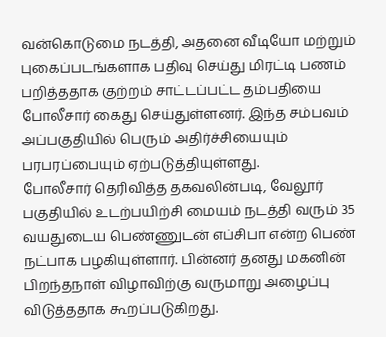வன்கொடுமை நடத்தி, அதனை வீடியோ மற்றும் புகைப்படங்களாக பதிவு செய்து மிரட்டி பணம் பறித்ததாக குற்றம் சாட்டப்பட்ட தம்பதியை போலீசார் கைது செய்துள்ளனர். இந்த சம்பவம் அப்பகுதியில் பெரும் அதிர்ச்சியையும் பரபரப்பையும் ஏற்படுத்தியுள்ளது.
போலீசார் தெரிவித்த தகவலின்படி, வேலூர் பகுதியில் உடற்பயிற்சி மையம் நடத்தி வரும் 35 வயதுடைய பெண்ணுடன் எப்சிபா என்ற பெண் நட்பாக பழகியுள்ளார். பின்னர் தனது மகனின் பிறந்தநாள் விழாவிற்கு வருமாறு அழைப்பு விடுத்ததாக கூறப்படுகிறது.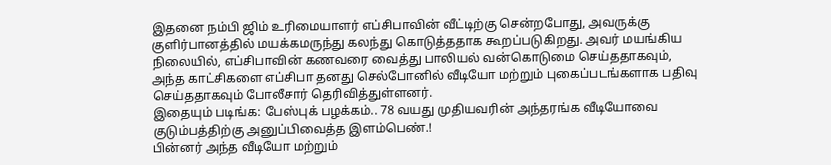இதனை நம்பி ஜிம் உரிமையாளர் எப்சிபாவின் வீட்டிற்கு சென்றபோது, அவருக்கு குளிர்பானத்தில் மயக்கமருந்து கலந்து கொடுத்ததாக கூறப்படுகிறது. அவர் மயங்கிய நிலையில், எப்சிபாவின் கணவரை வைத்து பாலியல் வன்கொடுமை செய்ததாகவும், அந்த காட்சிகளை எப்சிபா தனது செல்போனில் வீடியோ மற்றும் புகைப்படங்களாக பதிவு செய்ததாகவும் போலீசார் தெரிவித்துள்ளனர்.
இதையும் படிங்க: பேஸ்புக் பழக்கம்.. 78 வயது முதியவரின் அந்தரங்க வீடியோவை குடும்பத்திற்கு அனுப்பிவைத்த இளம்பெண்.!
பின்னர் அந்த வீடியோ மற்றும்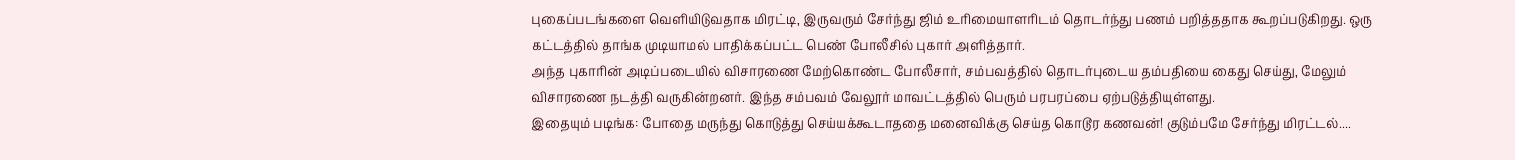புகைப்படங்களை வெளியிடுவதாக மிரட்டி, இருவரும் சேர்ந்து ஜிம் உரிமையாளரிடம் தொடர்ந்து பணம் பறித்ததாக கூறப்படுகிறது. ஒரு கட்டத்தில் தாங்க முடியாமல் பாதிக்கப்பட்ட பெண் போலீசில் புகார் அளித்தார்.
அந்த புகாரின் அடிப்படையில் விசாரணை மேற்கொண்ட போலீசார், சம்பவத்தில் தொடர்புடைய தம்பதியை கைது செய்து, மேலும் விசாரணை நடத்தி வருகின்றனர். இந்த சம்பவம் வேலூர் மாவட்டத்தில் பெரும் பரபரப்பை ஏற்படுத்தியுள்ளது.
இதையும் படிங்க: போதை மருந்து கொடுத்து செய்யக்கூடாததை மனைவிக்கு செய்த கொடூர கணவன்! குடும்பமே சேர்ந்து மிரட்டல்....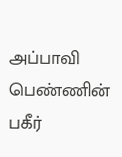அப்பாவி பெண்ணின் பகீர்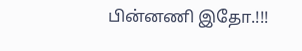பின்னணி இதோ.!!!